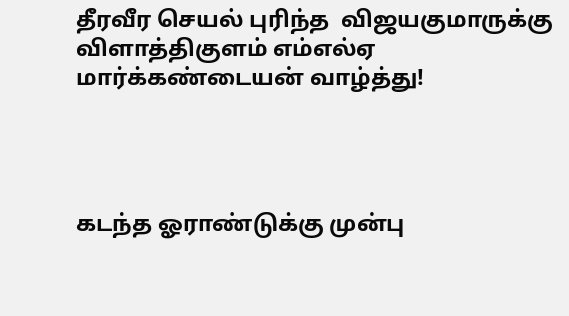தீரவீர செயல் புரிந்த  விஜயகுமாருக்கு விளாத்திகுளம் எம்எல்ஏ மார்க்கண்டையன் வாழ்த்து!




கடந்த ஓராண்டுக்கு முன்பு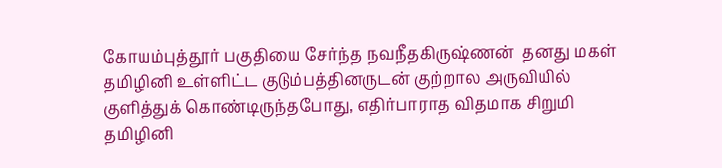கோயம்புத்தூர் பகுதியை சேர்ந்த நவநீதகிருஷ்ணன்  தனது மகள் தமிழினி உள்ளிட்ட குடும்பத்தினருடன் குற்றால அருவியில் குளித்துக் கொண்டிருந்தபோது, எதிர்பாராத விதமாக சிறுமி தமிழினி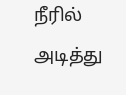நீரில் அடித்து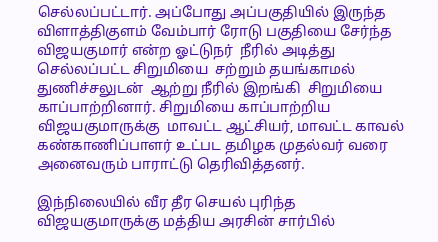செல்லப்பட்டார். அப்போது அப்பகுதியில் இருந்த விளாத்திகுளம் வேம்பார் ரோடு பகுதியை சேர்ந்த விஜயகுமார் என்ற ஓட்டுநர்  நீரில் அடித்து செல்லப்பட்ட சிறுமியை  சற்றும் தயங்காமல் துணிச்சலுடன்  ஆற்று நீரில் இறங்கி  சிறுமியை காப்பாற்றினார். சிறுமியை காப்பாற்றிய விஜயகுமாருக்கு  மாவட்ட ஆட்சியர், மாவட்ட காவல் கண்காணிப்பாளர் உட்பட தமிழக முதல்வர் வரை  அனைவரும் பாராட்டு தெரிவித்தனர்.

இந்நிலையில் வீர தீர செயல் புரிந்த விஜயகுமாருக்கு மத்திய அரசின் சார்பில்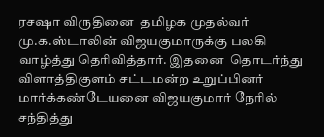ரசஷா விருதினை  தமிழக முதல்வர் மு.க.ஸ்டாலின் விஜயகுமாருக்கு பலகி வாழ்த்து தெரிவித்தார். இதனை  தொடர்ந்து விளாத்திகுளம் சட்டமன்ற உறுப்பினர் மார்க்கண்டேயனை விஜயகுமார் நேரில் சந்தித்து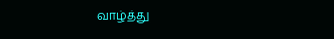வாழ்த்து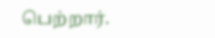பெற்றார்.